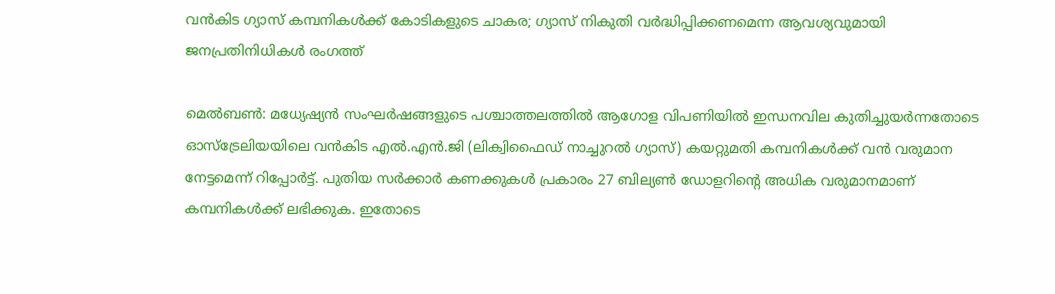വന്‍കിട ഗ്യാസ് കമ്പനികള്‍ക്ക് കോടികളുടെ ചാകര; ഗ്യാസ് നികുതി വര്‍ദ്ധിപ്പിക്കണമെന്ന ആവശ്യവുമായി ജനപ്രതിനിധികള്‍ രംഗത്ത്

മെൽബൺ: മധ്യേഷ്യന്‍ സംഘര്‍ഷങ്ങളുടെ പശ്ചാത്തലത്തില്‍ ആഗോള വിപണിയില്‍ ഇന്ധനവില കുതിച്ചുയര്‍ന്നതോടെ ഓസ്‌ട്രേലിയയിലെ വന്‍കിട എല്‍.എന്‍.ജി (ലിക്വിഫൈഡ് നാച്ചുറൽ ഗ്യാസ്) കയറ്റുമതി കമ്പനികള്‍ക്ക് വന്‍ വരുമാന നേട്ടമെന്ന് റിപ്പോര്‍ട്ട്. പുതിയ സര്‍ക്കാര്‍ കണക്കുകള്‍ പ്രകാരം 27 ബില്യണ്‍ ഡോളറിന്റെ അധിക വരുമാനമാണ് കമ്പനികള്‍ക്ക് ലഭിക്കുക. ഇതോടെ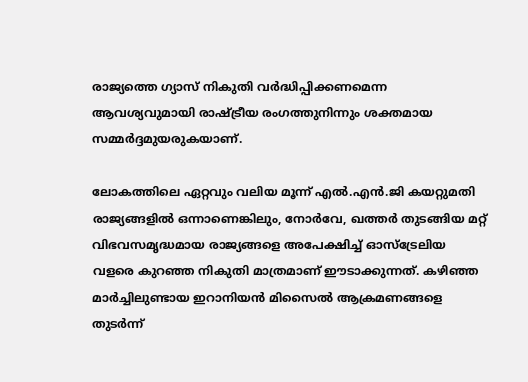രാജ്യത്തെ ഗ്യാസ് നികുതി വര്‍ദ്ധിപ്പിക്കണമെന്ന ആവശ്യവുമായി രാഷ്ട്രീയ രംഗത്തുനിന്നും ശക്തമായ സമ്മര്‍ദ്ദമുയരുകയാണ്.

ലോകത്തിലെ ഏറ്റവും വലിയ മൂന്ന് എല്‍.എന്‍.ജി കയറ്റുമതി രാജ്യങ്ങളില്‍ ഒന്നാണെങ്കിലും, നോര്‍വേ, ഖത്തര്‍ തുടങ്ങിയ മറ്റ് വിഭവസമൃദ്ധമായ രാജ്യങ്ങളെ അപേക്ഷിച്ച് ഓസ്‌ട്രേലിയ വളരെ കുറഞ്ഞ നികുതി മാത്രമാണ് ഈടാക്കുന്നത്. കഴിഞ്ഞ മാര്‍ച്ചിലുണ്ടായ ഇറാനിയന്‍ മിസൈല്‍ ആക്രമണങ്ങളെ തുടര്‍ന്ന്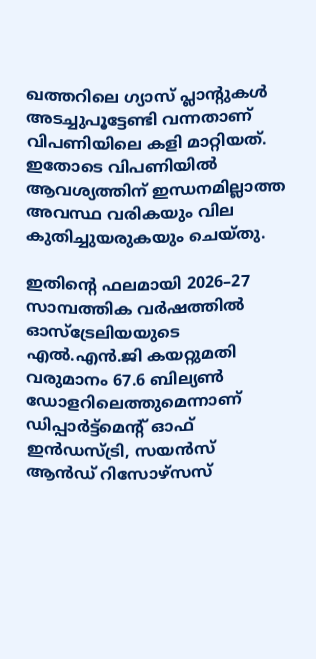ഖത്തറിലെ ഗ്യാസ് പ്ലാന്റുകള്‍ അടച്ചുപൂട്ടേണ്ടി വന്നതാണ് വിപണിയിലെ കളി മാറ്റിയത്. ഇതോടെ വിപണിയില്‍ ആവശ്യത്തിന് ഇന്ധനമില്ലാത്ത അവസ്ഥ വരികയും വില കുതിച്ചുയരുകയും ചെയ്തു.

ഇതിന്റെ ഫലമായി 2026–27 സാമ്പത്തിക വര്‍ഷത്തില്‍ ഓസ്‌ട്രേലിയയുടെ എല്‍.എന്‍.ജി കയറ്റുമതി വരുമാനം 67.6 ബില്യണ്‍ ഡോളറിലെത്തുമെന്നാണ് ഡിപ്പാർട്ട്മെന്റ് ഓഫ് ഇൻഡസ്ട്രി, സയൻസ് ആൻഡ് റിസോഴ്സസ്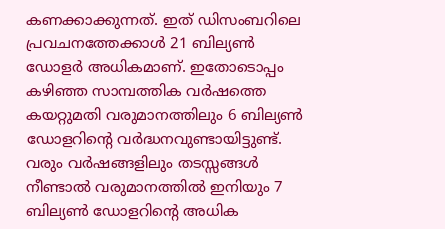കണക്കാക്കുന്നത്. ഇത് ഡിസംബറിലെ പ്രവചനത്തേക്കാള്‍ 21 ബില്യണ്‍ ഡോളര്‍ അധികമാണ്. ഇതോടൊപ്പം കഴിഞ്ഞ സാമ്പത്തിക വര്‍ഷത്തെ കയറ്റുമതി വരുമാനത്തിലും 6 ബില്യണ്‍ ഡോളറിന്റെ വര്‍ദ്ധനവുണ്ടായിട്ടുണ്ട്. വരും വര്‍ഷങ്ങളിലും തടസ്സങ്ങള്‍ നീണ്ടാല്‍ വരുമാനത്തില്‍ ഇനിയും 7 ബില്യണ്‍ ഡോളറിന്റെ അധിക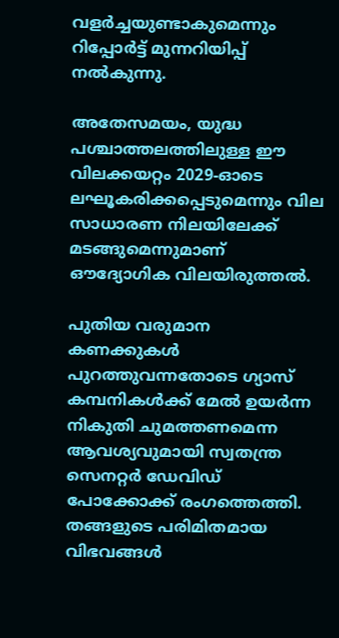വളര്‍ച്ചയുണ്ടാകുമെന്നും റിപ്പോര്‍ട്ട് മുന്നറിയിപ്പ് നല്‍കുന്നു.

അതേസമയം, യുദ്ധ പശ്ചാത്തലത്തിലുള്ള ഈ വിലക്കയറ്റം 2029-ഓടെ ലഘൂകരിക്കപ്പെടുമെന്നും വില സാധാരണ നിലയിലേക്ക് മടങ്ങുമെന്നുമാണ് ഔദ്യോഗിക വിലയിരുത്തൽ.

പുതിയ വരുമാന കണക്കുകള്‍ പുറത്തുവന്നതോടെ ഗ്യാസ് കമ്പനികള്‍ക്ക് മേല്‍ ഉയര്‍ന്ന നികുതി ചുമത്തണമെന്ന ആവശ്യവുമായി സ്വതന്ത്ര സെനറ്റര്‍ ഡേവിഡ് പോക്കോക്ക് രംഗത്തെത്തി. തങ്ങളുടെ പരിമിതമായ വിഭവങ്ങള്‍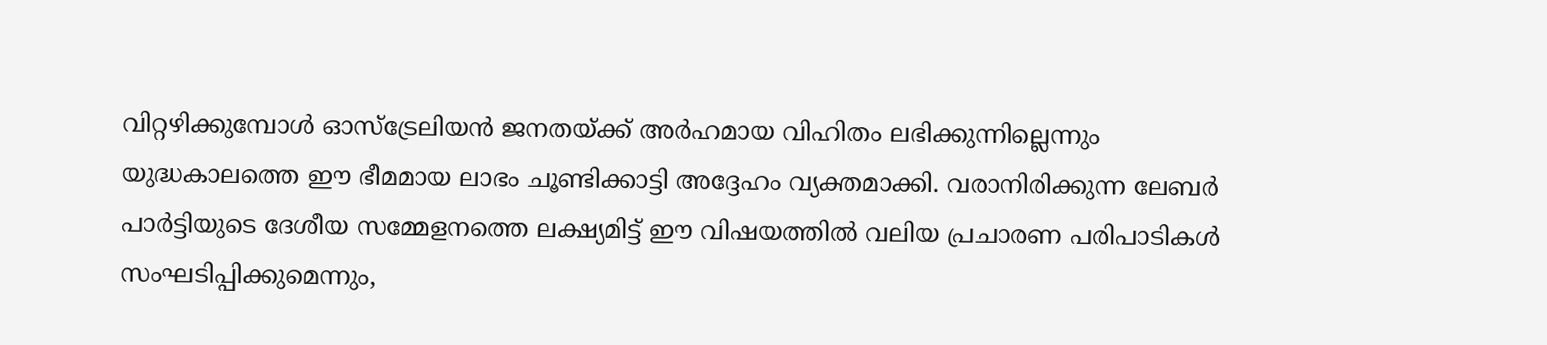വിറ്റഴിക്കുമ്പോള്‍ ഓസ്‌ട്രേലിയന്‍ ജനതയ്ക്ക് അര്‍ഹമായ വിഹിതം ലഭിക്കുന്നില്ലെന്നും യുദ്ധകാലത്തെ ഈ ഭീമമായ ലാഭം ചൂണ്ടിക്കാട്ടി അദ്ദേഹം വ്യക്തമാക്കി. വരാനിരിക്കുന്ന ലേബര്‍ പാര്‍ട്ടിയുടെ ദേശീയ സമ്മേളനത്തെ ലക്ഷ്യമിട്ട് ഈ വിഷയത്തില്‍ വലിയ പ്രചാരണ പരിപാടികള്‍ സംഘടിപ്പിക്കുമെന്നും,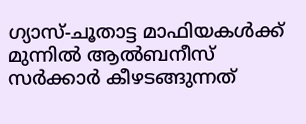ഗ്യാസ്-ചൂതാട്ട മാഫിയകള്‍ക്ക് മുന്നില്‍ ആല്‍ബനീസ് സര്‍ക്കാര്‍ കീഴടങ്ങുന്നത്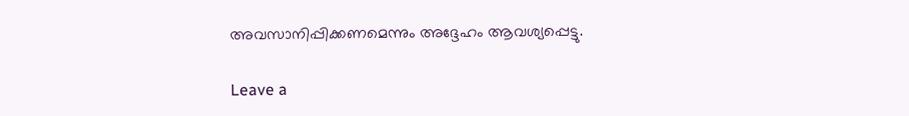അവസാനിപ്പിക്കണമെന്നും അദ്ദേഹം ആവശ്യപ്പെട്ടു.

Leave a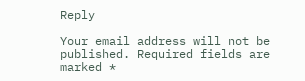Reply

Your email address will not be published. Required fields are marked *